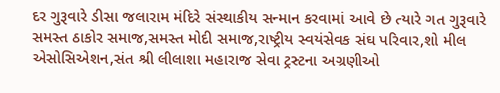દર ગુરૂવારે ડીસા જલારામ મંદિરે સંસ્થાકીય સન્માન કરવામાં આવે છે ત્યારે ગત ગુરૂવારે સમસ્ત ઠાકોર સમાજ,સમસ્ત મોદી સમાજ,રાષ્ટ્રીય સ્વયંસેવક સંઘ પરિવાર,શો મીલ એસોસિએશન,સંત શ્રી લીલાશા મહારાજ સેવા ટ્રસ્ટના અગ્રણીઓ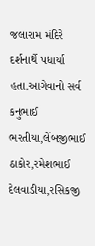જલારામ મંદિરે દર્શનાર્થે પધાર્યા હતા.આગેવાનો સર્વ કનુભાઈ ભરતીયા,લેંબજીભાઈ ઠાકોર,રમેશભાઈ દેલવાડીયા,રસિકજી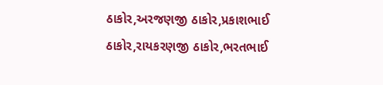ઠાકોર,અરજણજી ઠાકોર,પ્રકાશભાઈ ઠાકોર,રાયકરણજી ઠાકોર,ભરતભાઈ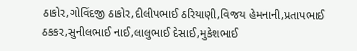ઠાકોર,ગોવિંદજી ઠાકોર,દીલીપભાઈ ઠરિયાણી,વિજય હેમનાની,પ્રતાપભાઈ ઠકકર,સુનીલભાઈ નાઈ,લાલુભાઈ દેસાઈ,મુકેશભાઈ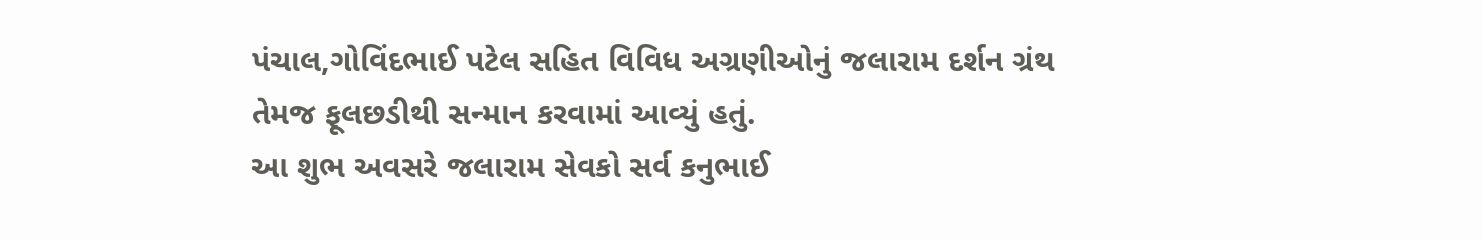પંચાલ,ગોવિંદભાઈ પટેલ સહિત વિવિધ અગ્રણીઓનું જલારામ દર્શન ગ્રંથ તેમજ ફૂલછડીથી સન્માન કરવામાં આવ્યું હતું.
આ શુભ અવસરે જલારામ સેવકો સર્વ કનુભાઈ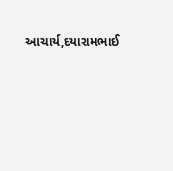આચાર્ય,દયારામભાઈ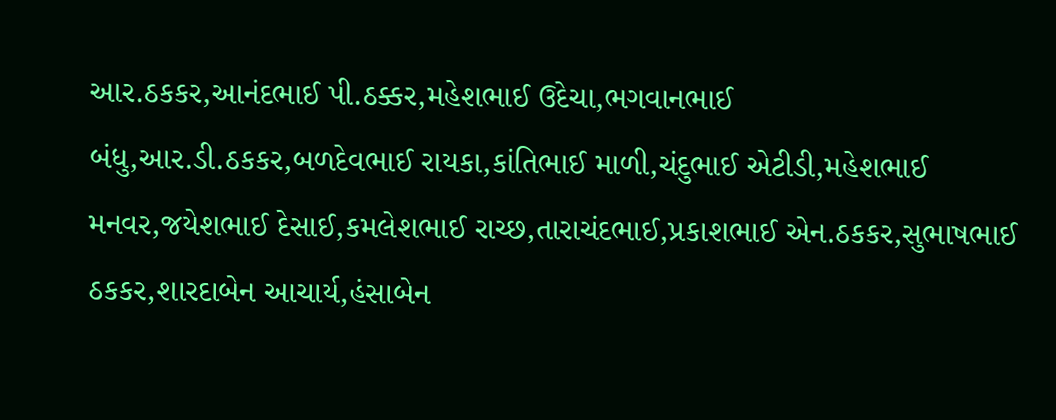આર.ઠકકર,આનંદભાઈ પી.ઠક્કર,મહેશભાઈ ઉદેચા,ભગવાનભાઈ બંધુ,આર.ડી.ઠકકર,બળદેવભાઈ રાયકા,કાંતિભાઈ માળી,ચંદુભાઈ એટીડી,મહેશભાઈ મનવર,જયેશભાઈ દેસાઈ,કમલેશભાઈ રાચ્છ,તારાચંદભાઈ,પ્રકાશભાઈ એન.ઠકકર,સુભાષભાઈ ઠકકર,શારદાબેન આચાર્ય,હંસાબેન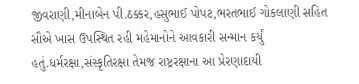જીવરાણી,મીનાબેન પી.ઠક્કર,હસુભાઈ પોપટ,ભરતભાઈ ગોકલાણી સહિત સૌએ ખાસ ઉપસ્થિત રહી મહેમાનોને આવકારી સન્માન કર્યું હતું.ધર્મરક્ષા,સંસ્કૃતિરક્ષા તેમજ રાષ્ટ્રરક્ષાના આ પ્રેરણાદાયી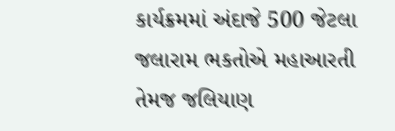કાર્યક્રમમાં અંદાજે 500 જેટલા જલારામ ભકતોએ મહાઆરતી તેમજ જલિયાણ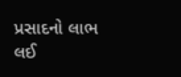પ્રસાદનો લાભ લઈ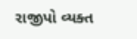રાજીપો વ્યક્ત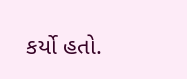કર્યો હતો.